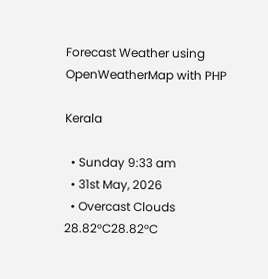Forecast Weather using OpenWeatherMap with PHP

Kerala

  • Sunday 9:33 am
  • 31st May, 2026
  • Overcast Clouds
28.82°C28.82°C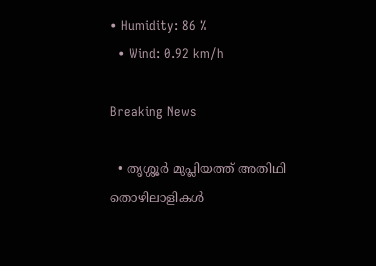• Humidity: 86 %
  • Wind: 0.92 km/h

Breaking News

  • തൃശ്ശൂർ മുപ്ലിയത്ത് അതിഥി തൊഴിലാളികൾ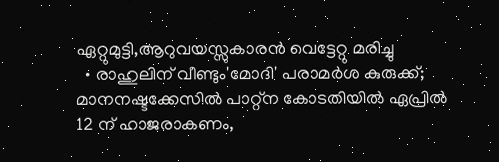ഏറ്റുമുട്ടി,ആറുവയസ്സുകാരൻ വെട്ടേറ്റു മരിച്ചു
  • രാഹുലിന് വീണ്ടും'മോദി' പരാമര്‍ശ കുരുക്ക്; മാനനഷ്ടക്കേസിൽ പാറ്റ്ന കോടതിയിൽ ഏപ്രിൽ 12 ന് ഹാജരാകണം,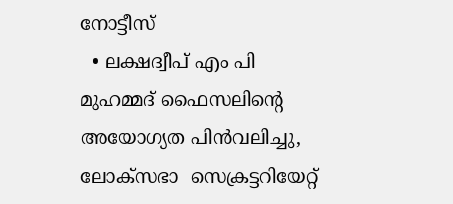നോട്ടീസ്
  • ലക്ഷദ്വീപ് എം പി മുഹമ്മദ് ഫൈസലിൻ്റെ അയോഗ്യത പിൻവലിച്ചു, ലോക്സഭാ  സെക്രട്ടറിയേറ്റ്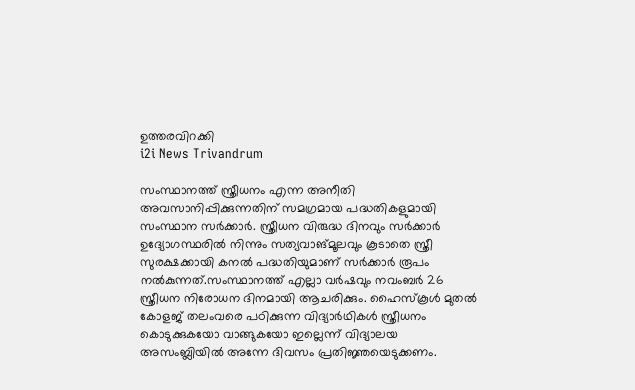ഉത്തരവിറക്കി
i2i News Trivandrum

സംസ്ഥാനത്ത് സ്ത്രീധനം എന്ന അനീതി അവസാനിപ്പിക്കുന്നതിന് സമഗ്രമായ പദ്ധതികളുമായി സംസ്ഥാന സർക്കാർ. സ്ത്രീധന വിരുദ്ധ ദിനവും സർക്കാർ ഉദ്യോഗസ്ഥരിൽ നിന്നും സത്യവാങ്‌മൂലവും കൂടാതെ സ്ത്രീ സുരക്ഷക്കായി കനൽ പദ്ധതിയുമാണ് സർക്കാർ രൂപം നൽകുന്നത്.സംസ്ഥാനത്ത് എല്ലാ വർഷവും നവംബർ 26 സ്ത്രീധന നിരോധന ദിനമായി ആചരിക്കും. ഹൈസ്‌കൂൾ മുതൽ കോളജ് തലംവരെ പഠിക്കുന്ന വിദ്യാർഥികൾ സ്ത്രീധനം കൊടുക്കുകയോ വാങ്ങുകയോ ഇല്ലെന്ന് വിദ്യാലയ അസംബ്ലിയിൽ അന്നേ ദിവസം പ്രതിജ്ഞയെടുക്കണം.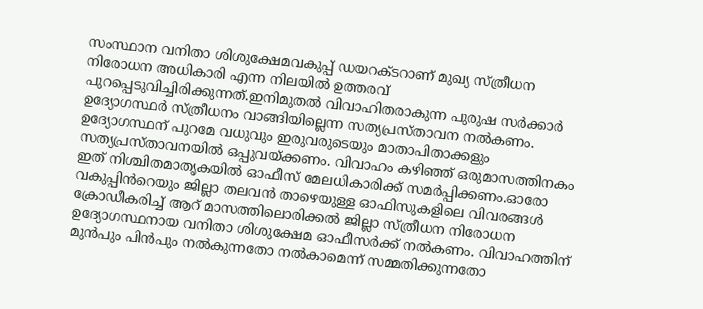സംസ്ഥാന വനിതാ ശിശുക്ഷേമവകുപ്പ് ഡയറക്ടറാണ് മുഖ്യ സ്ത്രീധന നിരോധന അധികാരി എന്ന നിലയിൽ ഉത്തരവ് പുറപ്പെടുവിച്ചിരിക്കുന്നത്.ഇനിമുതൽ വിവാഹിതരാകുന്ന പുരുഷ സർക്കാർ ഉദ്യോഗസ്ഥർ സ്ത്രീധനം വാങ്ങിയില്ലെന്ന സത്യപ്രസ്താവന നൽകണം. ഉദ്യോഗസ്ഥന് പുറമേ വധുവും ഇരുവരുടെയും മാതാപിതാക്കളും സത്യപ്രസ്താവനയിൽ ഒപ്പുവയ്ക്കണം. വിവാഹം കഴിഞ്ഞ് ഒരുമാസത്തിനകം ഇത് നിശ്ചിതമാതൃകയിൽ ഓഫീസ് മേലധികാരിക്ക് സമർപ്പിക്കണം.ഓരോ വകുപ്പിൻറെയും ജില്ലാ തലവൻ താഴെയുള്ള ഓഫിസുകളിലെ വിവരങ്ങൾ ക്രോഡീകരിച്ച് ആറ് മാസത്തിലൊരിക്കൽ ജില്ലാ സ്ത്രീധന നിരോധന ഉദ്യോഗസ്ഥനായ വനിതാ ശിശുക്ഷേമ ഓഫീസർക്ക് നൽകണം. വിവാഹത്തിന് മുൻപും പിൻപും നൽകുന്നതോ നൽകാമെന്ന് സമ്മതിക്കുന്നതോ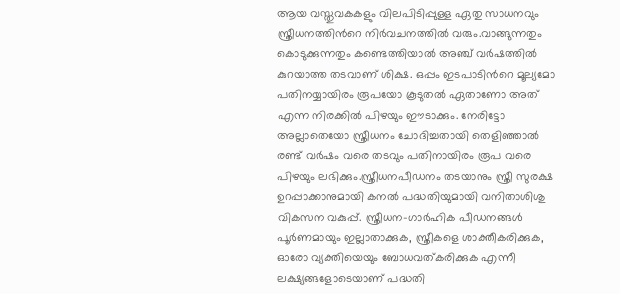ആയ വസ്തുവകകളും വിലപിടിപ്പുള്ള ഏതു സാധനവും സ്ത്രീധനത്തിൻറെ നിർവചനത്തിൽ വരും.വാങ്ങുന്നതും കൊടുക്കുന്നതും കണ്ടെത്തിയാൽ അഞ്ച് വർഷത്തിൽ കുറയാത്ത തടവാണ് ശിക്ഷ. ഒപ്പം ഇടപാടിൻറെ മൂല്യമോ പതിനയ്യായിരം രൂപയോ കൂടുതൽ ഏതാണോ അത് എന്ന നിരക്കിൽ പിഴയും ഈടാക്കും. നേരിട്ടോ അല്ലാതെയോ സ്ത്രീധനം ചോദിച്ചതായി തെളിഞ്ഞാൽ രണ്ട് വർഷം വരെ തടവും പതിനായിരം രൂപ വരെ പിഴയും ലഭിക്കും.സ്ത്രീധനപീഡനം തടയാനും സ്ത്രീ സുരക്ഷ ഉറപ്പാക്കാനുമായി കനൽ പദ്ധതിയുമായി വനിതാശിശു വികസന വകുപ്പ്. സ്ത്രീധന-ഗാർഹിക പീഡനങ്ങൾ പൂർണമായും ഇല്ലാതാക്കുക, സ്ത്രീകളെ ശാക്തീകരിക്കുക, ഓരോ വ്യക്തിയെയും ബോധവത്കരിക്കുക എന്നീ ലക്ഷ്യങ്ങളോടെയാണ് പദ്ധതി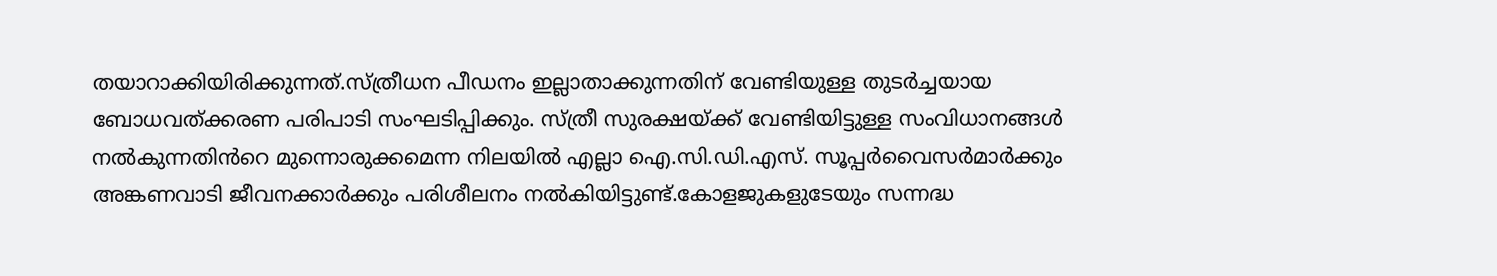തയാറാക്കിയിരിക്കുന്നത്.സ്ത്രീധന പീഡനം ഇല്ലാതാക്കുന്നതിന് വേണ്ടിയുള്ള തുടർച്ചയായ ബോധവത്ക്കരണ പരിപാടി സംഘടിപ്പിക്കും. സ്ത്രീ സുരക്ഷയ്ക്ക് വേണ്ടിയിട്ടുള്ള സംവിധാനങ്ങൾ നൽകുന്നതിൻറെ മുന്നൊരുക്കമെന്ന നിലയിൽ എല്ലാ ഐ.സി.ഡി.എസ്. സൂപ്പർവൈസർമാർക്കും അങ്കണവാടി ജീവനക്കാർക്കും പരിശീലനം നൽകിയിട്ടുണ്ട്.കോളജുകളുടേയും സന്നദ്ധ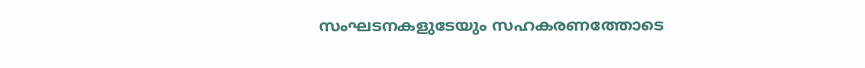സംഘടനകളുടേയും സഹകരണത്തോടെ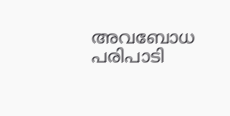അവബോധ പരിപാടി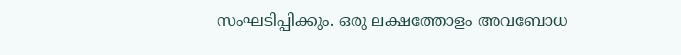സംഘടിപ്പിക്കും. ഒരു ലക്ഷത്തോളം അവബോധ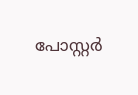പോസ്റ്റർ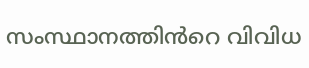സംസ്ഥാനത്തിൻറെ വിവിധ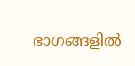ഭാഗങ്ങളിൽ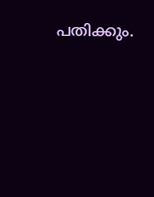പതിക്കും.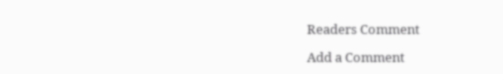Readers Comment

Add a Comment